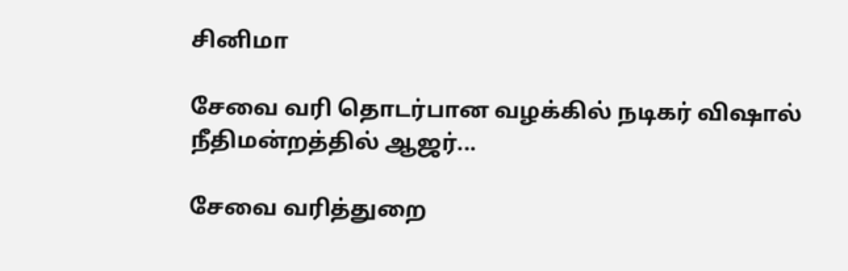சினிமா

சேவை வரி தொடர்பான வழக்கில் நடிகர் விஷால் நீதிமன்றத்தில் ஆஜர்...

சேவை வரித்துறை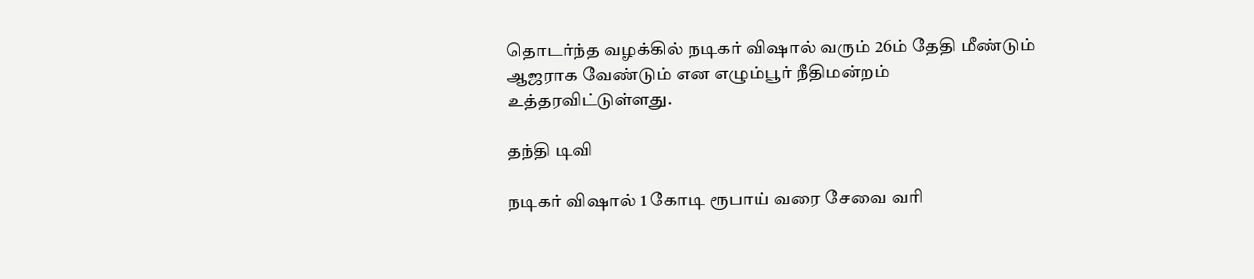தொடர்ந்த வழக்கில் நடிகர் விஷால் வரும் 26ம் தேதி மீண்டும் ஆஜராக வேண்டும் என எழும்பூர் நீதிமன்றம் உத்தரவிட்டுள்ளது.

தந்தி டிவி

நடிகர் விஷால் 1 கோடி ரூபாய் வரை சேவை வரி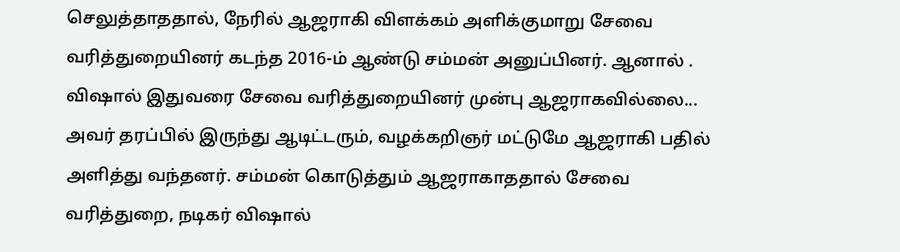செலுத்தாததால், நேரில் ஆஜராகி விளக்கம் அளிக்குமாறு சேவை வரித்துறையினர் கடந்த 2016-ம் ஆண்டு சம்மன் அனுப்பினர். ஆனால் . விஷால் இதுவரை சேவை வரித்துறையினர் முன்பு ஆஜராகவில்லை... அவர் தரப்பில் இருந்து ஆடிட்டரும், வழக்கறிஞர் மட்டுமே ஆஜராகி பதில் அளித்து வந்தனர். சம்மன் கொடுத்தும் ஆஜராகாததால் சேவை வரித்துறை, நடிகர் விஷால்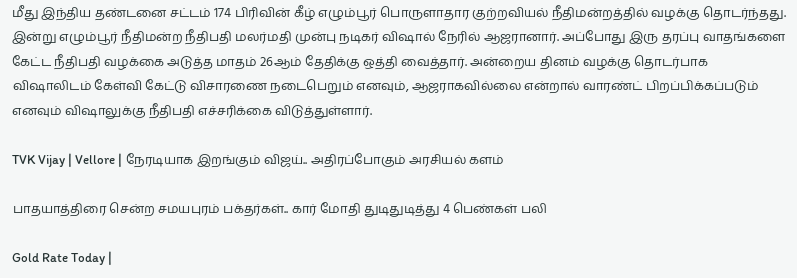மீது இந்திய தண்டனை சட்டம் 174 பிரிவின் கீழ் எழும்பூர் பொருளாதார குற்றவியல் நீதிமன்றத்தில் வழக்கு தொடர்ந்தது. இன்று எழும்பூர் நீதிமன்ற நீதிபதி மலர்மதி முன்பு நடிகர் விஷால் நேரில் ஆஜரானார். அப்போது இரு தரப்பு வாதங்களை கேட்ட நீதிபதி வழக்கை அடுத்த மாதம் 26ஆம் தேதிக்கு ஒத்தி வைத்தார். அன்றைய தினம் வழக்கு தொடர்பாக விஷாலிடம் கேள்வி கேட்டு விசாரணை நடைபெறும் எனவும், ஆஜராகவில்லை என்றால் வாரண்ட் பிறப்பிக்கப்படும் எனவும் விஷாலுக்கு நீதிபதி எச்சரிக்கை விடுத்துள்ளார்.

TVK Vijay | Vellore | நேரடியாக இறங்கும் விஜய்.. அதிரப்போகும் அரசியல் களம்

பாதயாத்திரை சென்ற சமயபுரம் பக்தர்கள்.. கார் மோதி துடிதுடித்து 4 பெண்கள் பலி

Gold Rate Today |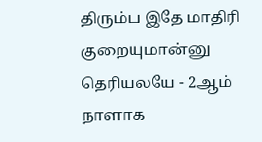திரும்ப இதே மாதிரி குறையுமான்னு தெரியலயே - 2ஆம் நாளாக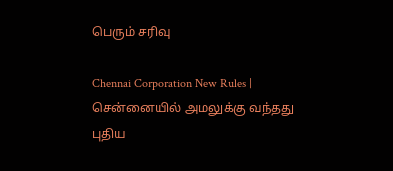பெரும் சரிவு

Chennai Corporation New Rules | சென்னையில் அமலுக்கு வந்தது புதிய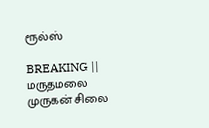ரூல்ஸ்

BREAKING || மருதமலை முருகன் சிலை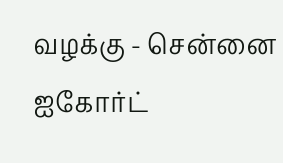வழக்கு - சென்னை ஐகோர்ட்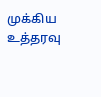முக்கிய உத்தரவு